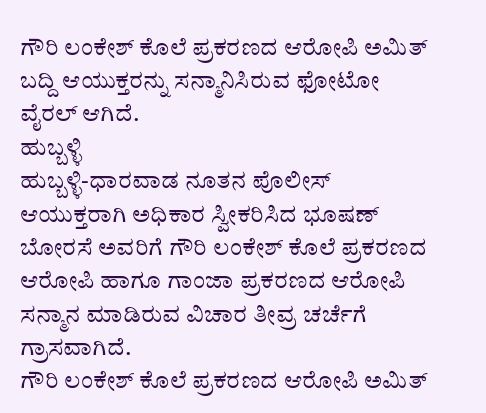ಗೌರಿ ಲಂಕೇಶ್ ಕೊಲೆ ಪ್ರಕರಣದ ಆರೋಪಿ ಅಮಿತ್ ಬದ್ದಿ ಆಯುಕ್ತರನ್ನು ಸನ್ಮಾನಿಸಿರುವ ಫೋಟೋ ವೈರಲ್ ಆಗಿದೆ.
ಹುಬ್ಬಳ್ಳಿ
ಹುಬ್ಬಳ್ಳಿ-ಧಾರವಾಡ ನೂತನ ಪೊಲೀಸ್ ಆಯುಕ್ತರಾಗಿ ಅಧಿಕಾರ ಸ್ವೀಕರಿಸಿದ ಭೂಷಣ್ ಬೋರಸೆ ಅವರಿಗೆ ಗೌರಿ ಲಂಕೇಶ್ ಕೊಲೆ ಪ್ರಕರಣದ ಆರೋಪಿ ಹಾಗೂ ಗಾಂಜಾ ಪ್ರಕರಣದ ಆರೋಪಿ ಸನ್ಮಾನ ಮಾಡಿರುವ ವಿಚಾರ ತೀವ್ರ ಚರ್ಚೆಗೆ ಗ್ರಾಸವಾಗಿದೆ.
ಗೌರಿ ಲಂಕೇಶ್ ಕೊಲೆ ಪ್ರಕರಣದ ಆರೋಪಿ ಅಮಿತ್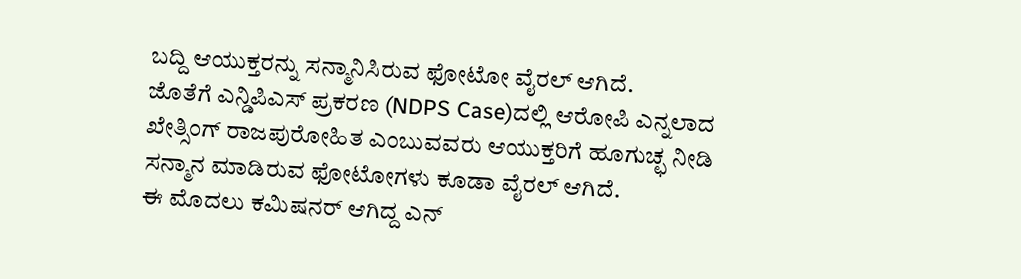ಬದ್ದಿ ಆಯುಕ್ತರನ್ನು ಸನ್ಮಾನಿಸಿರುವ ಫೋಟೋ ವೈರಲ್ ಆಗಿದೆ.
ಜೊತೆಗೆ ಎನ್ಡಿಪಿಎಸ್ ಪ್ರಕರಣ (NDPS Case)ದಲ್ಲಿ ಆರೋಪಿ ಎನ್ನಲಾದ ಖೇತ್ಸಿಂಗ್ ರಾಜಪುರೋಹಿತ ಎಂಬುವವರು ಆಯುಕ್ತರಿಗೆ ಹೂಗುಚ್ಛ ನೀಡಿ ಸನ್ಮಾನ ಮಾಡಿರುವ ಫೋಟೋಗಳು ಕೂಡಾ ವೈರಲ್ ಆಗಿದೆ.
ಈ ಮೊದಲು ಕಮಿಷನರ್ ಆಗಿದ್ದ ಎನ್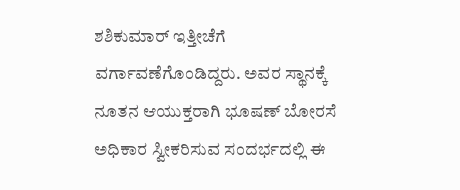ಶಶಿಕುಮಾರ್ ಇತ್ತೀಚೆಗೆ ವರ್ಗಾವಣೆಗೊಂಡಿದ್ದರು. ಅವರ ಸ್ಥಾನಕ್ಕೆ ನೂತನ ಆಯುಕ್ತರಾಗಿ ಭೂಷಣ್ ಬೋರಸೆ ಅಧಿಕಾರ ಸ್ವೀಕರಿಸುವ ಸಂದರ್ಭದಲ್ಲಿ ಈ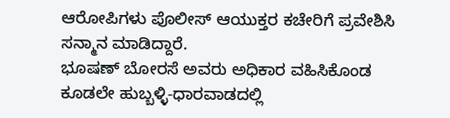ಆರೋಪಿಗಳು ಪೊಲೀಸ್ ಆಯುಕ್ತರ ಕಚೇರಿಗೆ ಪ್ರವೇಶಿಸಿ ಸನ್ಮಾನ ಮಾಡಿದ್ದಾರೆ.
ಭೂಷಣ್ ಬೋರಸೆ ಅವರು ಅಧಿಕಾರ ವಹಿಸಿಕೊಂಡ ಕೂಡಲೇ ಹುಬ್ಬಳ್ಳಿ-ಧಾರವಾಡದಲ್ಲಿ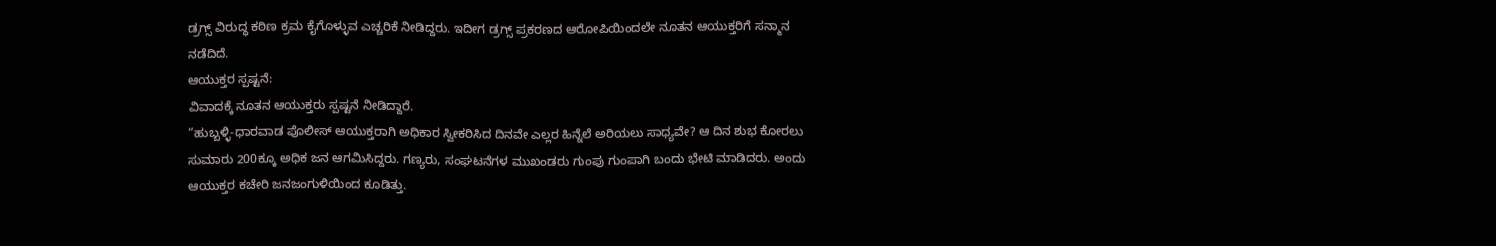ಡ್ರಗ್ಸ್ ವಿರುದ್ಧ ಕಠಿಣ ಕ್ರಮ ಕೈಗೊಳ್ಳುವ ಎಚ್ಚರಿಕೆ ನೀಡಿದ್ದರು. ಇದೀಗ ಡ್ರಗ್ಸ್ ಪ್ರಕರಣದ ಆರೋಪಿಯಿಂದಲೇ ನೂತನ ಆಯುಕ್ತರಿಗೆ ಸನ್ಮಾನ ನಡೆದಿದೆ.
ಆಯುಕ್ತರ ಸ್ಪಷ್ಟನೆ:
ವಿವಾದಕ್ಕೆ ನೂತನ ಆಯುಕ್ತರು ಸ್ಪಷ್ಟನೆ ನೀಡಿದ್ದಾರೆ.
“ಹುಬ್ಬಳ್ಳಿ-ಧಾರವಾಡ ಪೊಲೀಸ್ ಆಯುಕ್ತರಾಗಿ ಅಧಿಕಾರ ಸ್ವೀಕರಿಸಿದ ದಿನವೇ ಎಲ್ಲರ ಹಿನ್ನೆಲೆ ಅರಿಯಲು ಸಾಧ್ಯವೇ? ಆ ದಿನ ಶುಭ ಕೋರಲು ಸುಮಾರು 200ಕ್ಕೂ ಅಧಿಕ ಜನ ಆಗಮಿಸಿದ್ದರು. ಗಣ್ಯರು, ಸಂಘಟನೆಗಳ ಮುಖಂಡರು ಗುಂಪು ಗುಂಪಾಗಿ ಬಂದು ಭೇಟಿ ಮಾಡಿದರು. ಅಂದು ಆಯುಕ್ತರ ಕಚೇರಿ ಜನಜಂಗುಳಿಯಿಂದ ಕೂಡಿತ್ತು.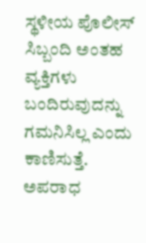ಸ್ಥಳೀಯ ಪೊಲೀಸ್ ಸಿಬ್ಬಂದಿ ಅಂತಹ ವ್ಯಕ್ತಿಗಳು ಬಂದಿರುವುದನ್ನು ಗಮನಿಸಿಲ್ಲ ಎಂದು ಕಾಣಿಸುತ್ತೆ. ಅಪರಾಧ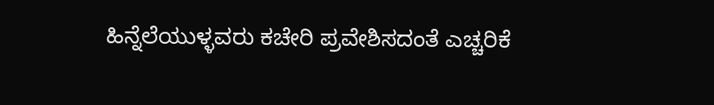ಹಿನ್ನೆಲೆಯುಳ್ಳವರು ಕಚೇರಿ ಪ್ರವೇಶಿಸದಂತೆ ಎಚ್ಚರಿಕೆ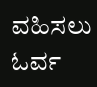ವಹಿಸಲು ಓರ್ವ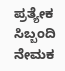ಪ್ರತ್ಯೇಕ ಸಿಬ್ಬಂದಿ ನೇಮಕ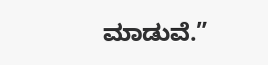ಮಾಡುವೆ.”